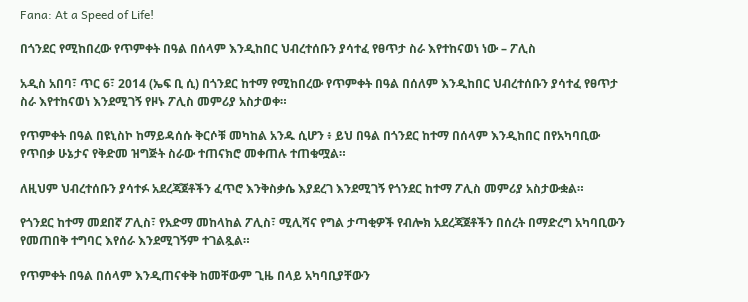Fana: At a Speed of Life!

በጎንደር የሚከበረው የጥምቀት በዓል በሰላም እንዲከበር ህብረተሰቡን ያሳተፈ የፀጥታ ስራ እየተከናወነ ነው – ፖሊስ

አዲስ አበባ፣ ጥር 6፣ 2014 (ኤፍ ቢ ሲ) በጎንደር ከተማ የሚከበረው የጥምቀት በዓል በሰለም እንዲከበር ህብረተሰቡን ያሳተፈ የፀጥታ ስራ እየተከናወነ እንደሚገኝ የዞኑ ፖሊስ መምሪያ አስታወቀ።

የጥምቀት በዓል በዩኒስኮ ከማይዳሰሱ ቅርሶቹ መካከል አንዱ ሲሆን ፥ ይህ በዓል በጎንደር ከተማ በሰላም እንዲከበር በየአካባቢው የጥበቃ ሁኔታና የቅድመ ዝግጅት ስራው ተጠናክሮ መቀጠሉ ተጠቁሟል።

ለዚህም ህብረተሰቡን ያሳተፉ አደረጃጀቶችን ፈጥሮ እንቅስቃሴ እያደረገ እንደሚገኝ የጎንደር ከተማ ፖሊስ መምሪያ አስታውቋል።

የጎንደር ከተማ መደበኛ ፖሊስ፣ የአድማ መከላከል ፖሊስ፣ ሚሊሻና የግል ታጣቂዎች የብሎክ አደረጃጀቶችን በሰረት በማድረግ አካባቢውን የመጠበቅ ተግባር እየሰራ እንደሚገኝም ተገልጿል።

የጥምቀት በዓል በሰላም እንዲጠናቀቅ ከመቸውም ጊዜ በላይ አካባቢያቸውን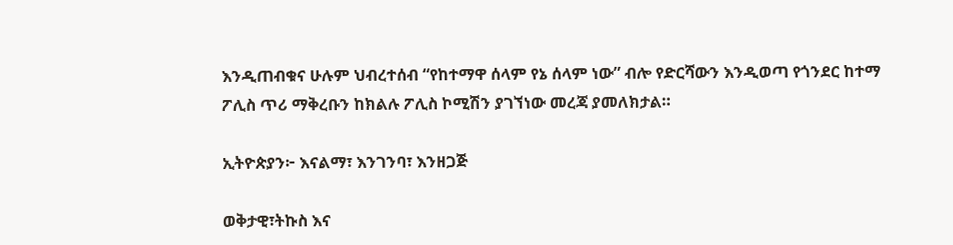እንዲጠብቁና ሁሉም ህብረተሰብ “የከተማዋ ሰላም የኔ ሰላም ነው” ብሎ የድርሻውን እንዲወጣ የጎንደር ከተማ ፖሊስ ጥሪ ማቅረቡን ከክልሉ ፖሊስ ኮሚሽን ያገኘነው መረጃ ያመለክታል።

ኢትዮጵያን፦ እናልማ፣ እንገንባ፣ እንዘጋጅ

ወቅታዊ፣ትኩስ እና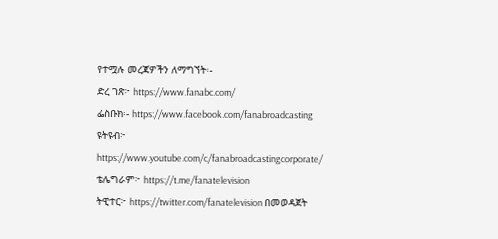የተሟሉ መረጃዎችን ለማግኘት፡-
ድረ ገጽ፦ https://www.fanabc.com/
ፌስቡክ፡- https://www.facebook.com/fanabroadcasting
ዩትዩብ፦ https://www.youtube.com/c/fanabroadcastingcorporate/
ቴሌግራም፦ https://t.me/fanatelevision
ትዊተር፦ https://twitter.com/fanatelevision በመወዳጀት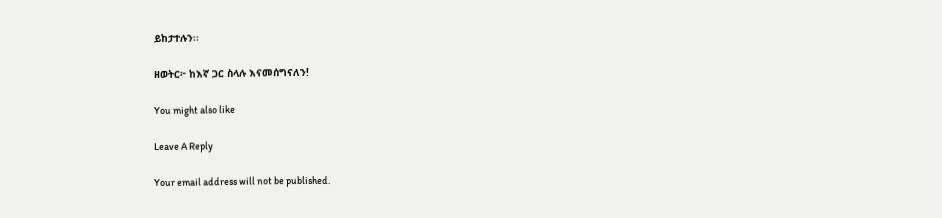ይከታተሉን፡፡

ዘወትር፦ ከእኛ ጋር ስላሉ እናመሰግናለን!

You might also like

Leave A Reply

Your email address will not be published.